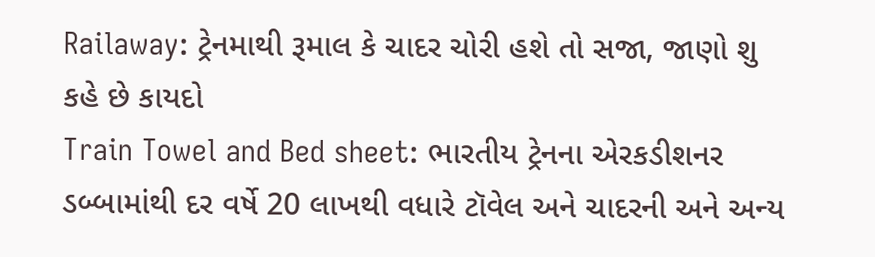Railaway: ટ્રેનમાથી રૂમાલ કે ચાદર ચોરી હશે તો સજા, જાણો શુ કહે છે કાયદો
Train Towel and Bed sheet: ભારતીય ટ્રેનના એરકડીશનર ડબ્બામાંથી દર વર્ષે 20 લાખથી વધારે ટૉવેલ અને ચાદરની અને અન્ય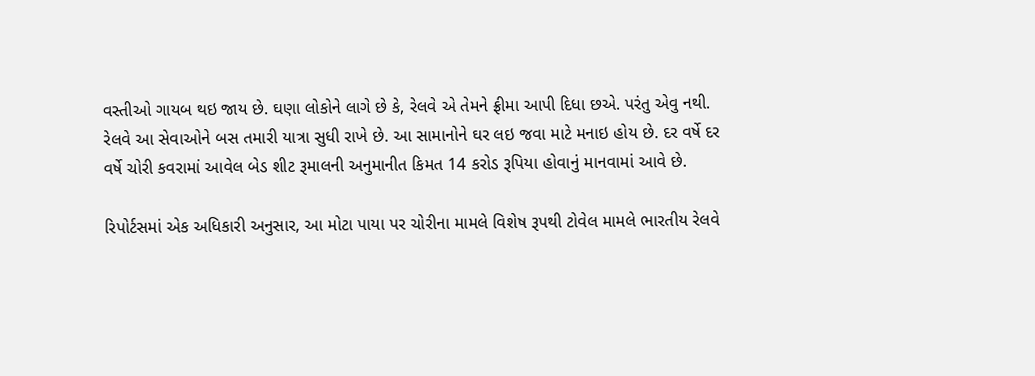વસ્તીઓ ગાયબ થઇ જાય છે. ઘણા લોકોને લાગે છે કે, રેલવે એ તેમને ફ્રીમા આપી દિધા છએ. પરંતુ એવુ નથી. રેલવે આ સેવાઓને બસ તમારી યાત્રા સુધી રાખે છે. આ સામાનોને ઘર લઇ જવા માટે મનાઇ હોય છે. દર વર્ષે દર વર્ષે ચોરી કવરામાં આવેલ બેડ શીટ રૂમાલની અનુમાનીત કિમત 14 કરોડ રૂપિયા હોવાનું માનવામાં આવે છે.

રિપોર્ટસમાં એક અધિકારી અનુસાર, આ મોટા પાયા પર ચોરીના મામલે વિશેષ રૂપથી ટોવેલ મામલે ભારતીય રેલવે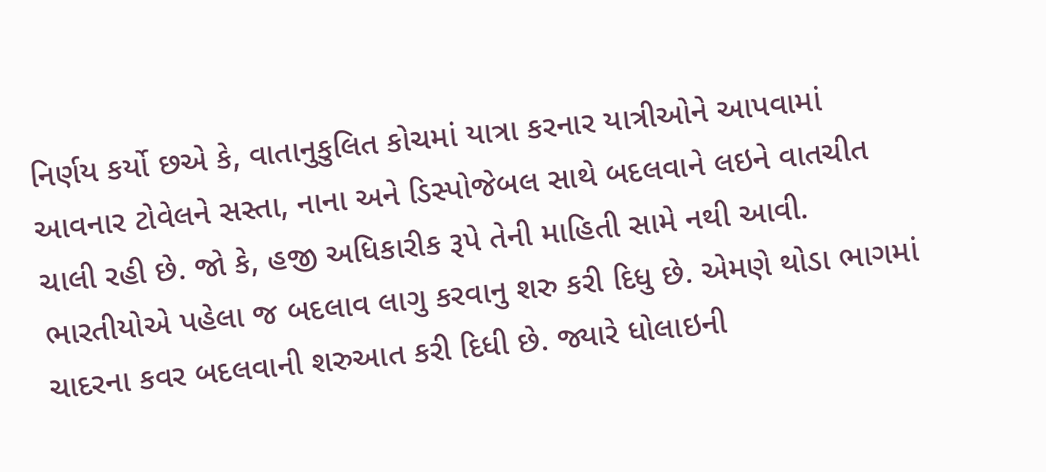નિર્ણય કર્યો છએ કે, વાતાનુકુલિત કોચમાં યાત્રા કરનાર યાત્રીઓને આપવામાં આવનાર ટોવેલને સસ્તા, નાના અને ડિસ્પોજેબલ સાથે બદલવાને લઇને વાતચીત ચાલી રહી છે. જો કે, હજી અધિકારીક રૂપે તેની માહિતી સામે નથી આવી. ભારતીયોએ પહેલા જ બદલાવ લાગુ કરવાનુ શરુ કરી દિધુ છે. એમણે થોડા ભાગમાં ચાદરના કવર બદલવાની શરુઆત કરી દિધી છે. જ્યારે ધોલાઇની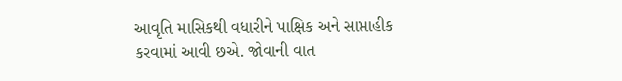આવૃતિ માસિકથી વધારીને પાક્ષિક અને સાપ્તાહીક કરવામાં આવી છએ. જોવાની વાત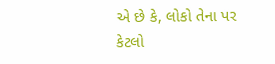એ છે કે, લોકો તેના પર કેટલો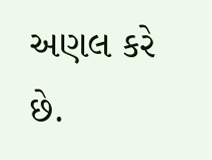અણલ કરે છે.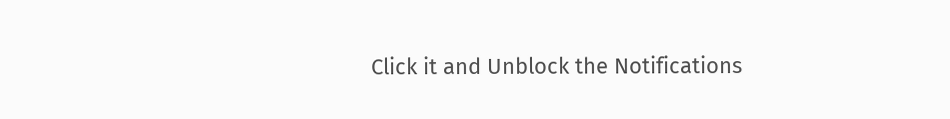Click it and Unblock the Notifications